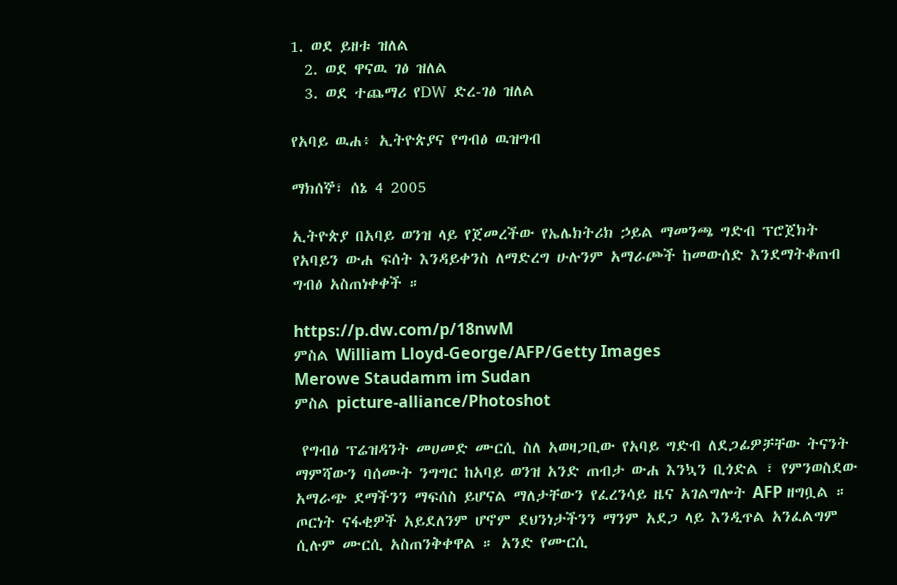1. ወደ ይዘቱ ዝለል
  2. ወደ ዋናዉ ገፅ ዝለል
  3. ወደ ተጨማሪ የDW ድረ-ገፅ ዝለል

የአባይ ዉሐ፥ ኢትዮጵያና የግብፅ ዉዝግብ

ማክሰኞ፣ ሰኔ 4 2005

ኢትዮጵያ በአባይ ወንዝ ላይ የጀመረችው የኤሌክትሪክ ኃይል ማመንጫ ግድብ ፕሮጀክት የአባይን ውሐ ፍሰት እንዳይቀንስ ለማድረግ ሁሉንም አማራጮች ከመውሰድ እንደማትቆጠብ ግብፅ አስጠነቀቀች ።

https://p.dw.com/p/18nwM
ምስል William Lloyd-George/AFP/Getty Images
Merowe Staudamm im Sudan
ምስል picture-alliance/Photoshot

 የግብፅ ፕሬዝዳንት መሀመድ ሙርሲ ስለ አወዛጋቢው የአባይ ግድብ ለደጋፊዎቻቸው ትናንት ማምሻውን ባሰሙት ንግግር ከአባይ ወንዝ አንድ ጠብታ ውሐ እንኳን ቢጎድል ፣ የምንወስደው አማራጭ ደማችንን ማፍሰስ ይሆናል ማለታቸውን የፈረንሳይ ዜና አገልግሎት AFP ዘግቧል ። ጦርነት ናፋቂዎች አይደለንም ሆኖም ደህንነታችንን ማንም አደጋ ላይ እንዲጥል አንፈልግም  ሲሉም ሙርሲ አስጠንቅቀዋል ። አንድ የሙርሲ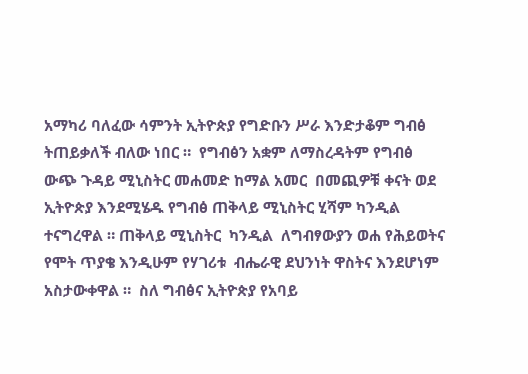አማካሪ ባለፈው ሳምንት ኢትዮጵያ የግድቡን ሥራ እንድታቆም ግብፅ ትጠይቃለች ብለው ነበር ።  የግብፅን አቋም ለማስረዳትም የግብፅ ውጭ ጉዳይ ሚኒስትር መሐመድ ከማል አመር  በመጪዎቹ ቀናት ወደ ኢትዮጵያ እንደሚሄዱ የግብፅ ጠቅላይ ሚኒስትር ሂሻም ካንዲል ተናግረዋል ። ጠቅላይ ሚኒስትር  ካንዲል  ለግብፃውያን ወሐ የሕይወትና የሞት ጥያቄ እንዲሁም የሃገሪቱ  ብሔራዊ ደህንነት ዋስትና እንደሆነም አስታውቀዋል ።  ስለ ግብፅና ኢትዮጵያ የአባይ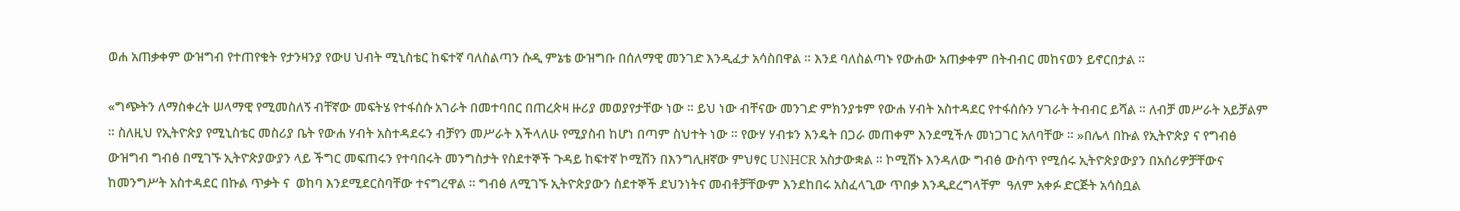ወሐ አጠቃቀም ውዝግብ የተጠየቁት የታንዛንያ የውሀ ህብት ሚኒስቴር ከፍተኛ ባለስልጣን ሱዲ ምኔቴ ውዝግቡ በሰለማዊ መንገድ እንዲፈታ አሳስበዋል ። እንደ ባለስልጣኑ የውሐው አጠቃቀም በትብብር መከናወን ይኖርበታል ።

«ግጭትን ለማስቀረት ሠላማዊ የሚመስለኝ ብቸኛው መፍትሄ የተፋሰሱ አገራት በመተባበር በጠረጵዛ ዙሪያ መወያየታቸው ነው ። ይህ ነው ብቸናው መንገድ ምክንያቱም የውሐ ሃብት አስተዳደር የተፋሰሱን ሃገራት ትብብር ይሻል ። ለብቻ መሥራት አይቻልም ። ስለዚህ የኢትዮጵያ የሚኒስቴር መስሪያ ቤት የውሐ ሃብት አስተዳደሩን ብቻየን መሥራት እችላለሁ የሚያስብ ከሆነ በጣም ስህተት ነው ። የውሃ ሃብቱን እንዴት በጋራ መጠቀም እንደሚችሉ መነጋገር አለባቸው ። »በሌላ በኩል የኢትዮጵያ ና የግብፅ ውዝግብ ግብፅ በሚገኙ ኢትዮጵያውያን ላይ ችግር መፍጠሩን የተባበሩት መንግስታት የስደተኞች ጉዳይ ከፍተኛ ኮሚሽን በእንግሊዘኛው ምህፃር UNHCR አስታውቋል ። ኮሚሽኑ እንዳለው ግብፅ ውስጥ የሚሰሩ ኢትዮጵያውያን በአሰሪዎቻቸውና ከመንግሥት አስተዳደር በኩል ጥቃት ና  ወከባ እንደሚደርስባቸው ተናግረዋል ። ግብፅ ለሚገኙ ኢትዮጵያውን ስደተኞች ደህንነትና መብቶቻቸውም እንደከበሩ አስፈላጊው ጥበቃ እንዲደረግላቸም  ዓለም አቀፉ ድርጅት አሳስቧል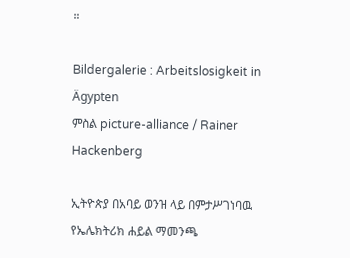።

Bildergalerie : Arbeitslosigkeit in Ägypten
ምስል picture-alliance / Rainer Hackenberg

ኢትዮጵያ በአባይ ወንዝ ላይ በምታሥገነባዉ የኤሌክትሪክ ሐይል ማመንጫ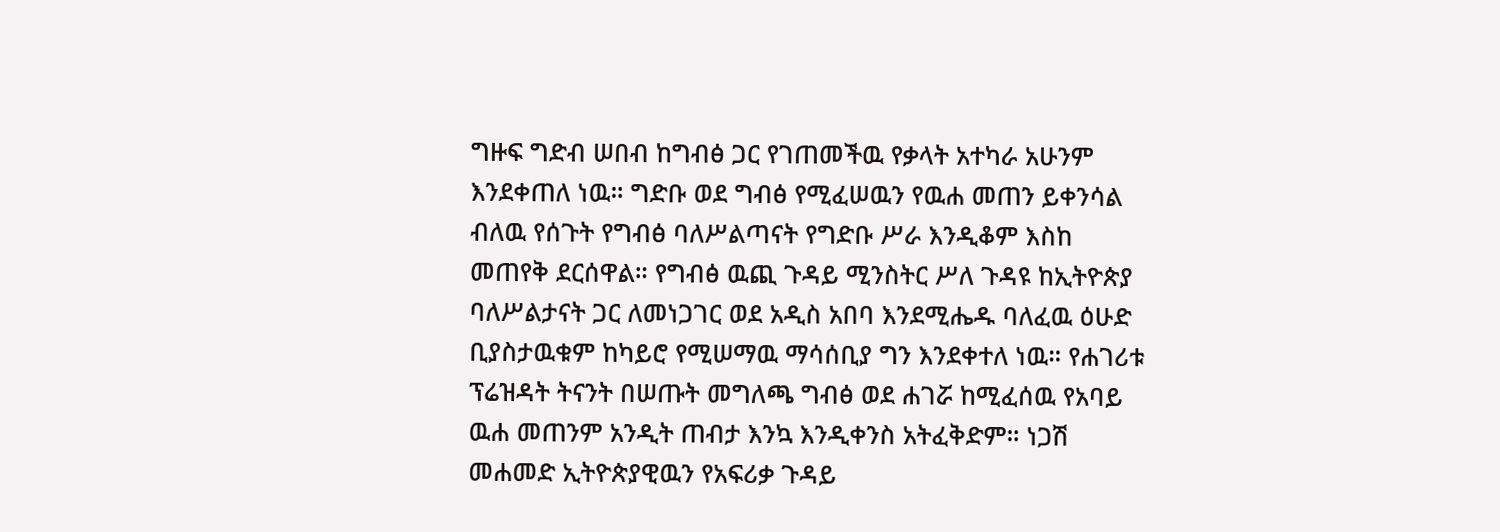ግዙፍ ግድብ ሠበብ ከግብፅ ጋር የገጠመችዉ የቃላት አተካራ አሁንም እንደቀጠለ ነዉ። ግድቡ ወደ ግብፅ የሚፈሠዉን የዉሐ መጠን ይቀንሳል ብለዉ የሰጉት የግብፅ ባለሥልጣናት የግድቡ ሥራ እንዲቆም እስከ መጠየቅ ደርሰዋል። የግብፅ ዉጪ ጉዳይ ሚንስትር ሥለ ጉዳዩ ከኢትዮጵያ ባለሥልታናት ጋር ለመነጋገር ወደ አዲስ አበባ እንደሚሔዱ ባለፈዉ ዕሁድ ቢያስታዉቁም ከካይሮ የሚሠማዉ ማሳሰቢያ ግን እንደቀተለ ነዉ። የሐገሪቱ ፕሬዝዳት ትናንት በሠጡት መግለጫ ግብፅ ወደ ሐገሯ ከሚፈሰዉ የአባይ ዉሐ መጠንም አንዲት ጠብታ እንኳ እንዲቀንስ አትፈቅድም። ነጋሽ መሐመድ ኢትዮጵያዊዉን የአፍሪቃ ጉዳይ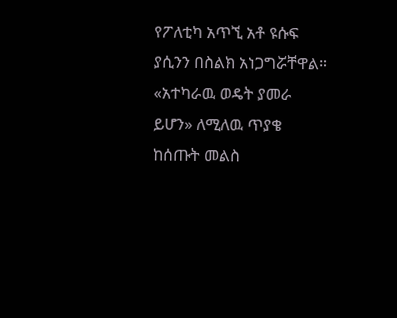የፖለቲካ አጥኚ አቶ ዩሱፍ ያሲንን በስልክ አነጋግሯቸዋል። «አተካራዉ ወዴት ያመራ ይሆን» ለሚለዉ ጥያቄ ከሰጡት መልስ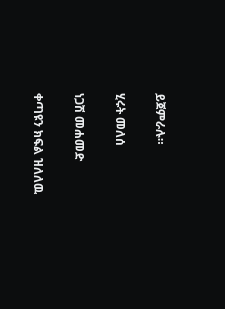ይጀምራሉ።

ሂሩት መለሰ

ነጋሽ መሐመድ

ቀጣዩን ክፍል ዝለለዉ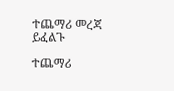ተጨማሪ መረጃ ይፈልጉ

ተጨማሪ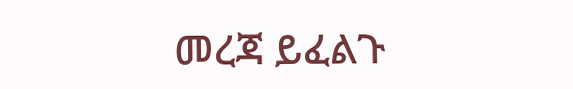መረጃ ይፈልጉ